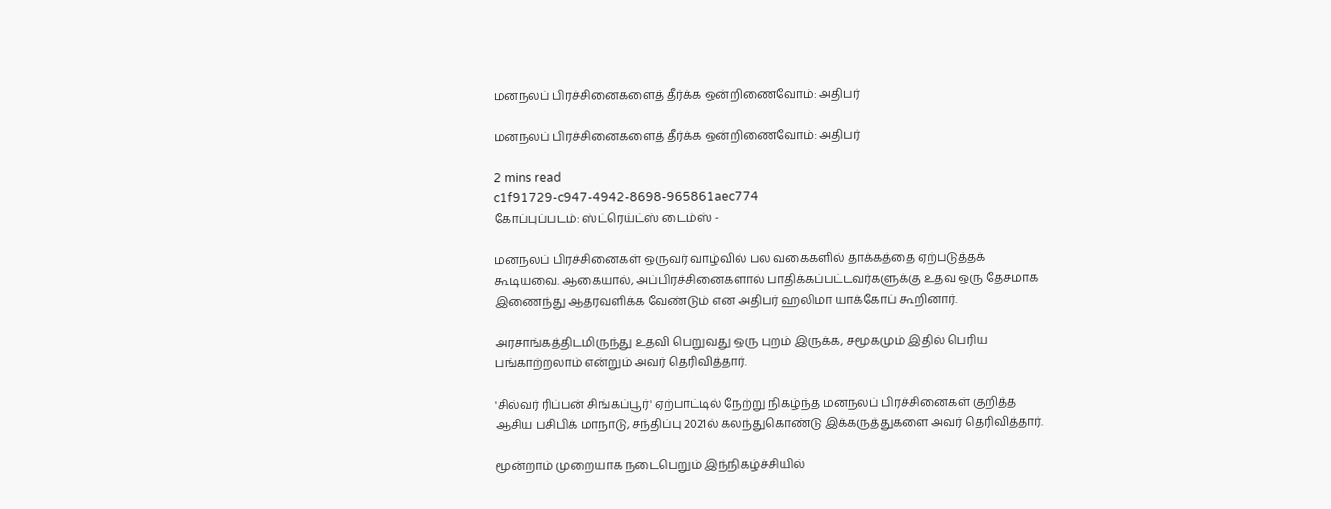மனநலப் பிரச்சினைகளைத் தீர்க்க ஒன்றிணைவோம்: அதிபர்

மனநலப் பிரச்சினைகளைத் தீர்க்க ஒன்றிணைவோம்: அதிபர்

2 mins read
c1f91729-c947-4942-8698-965861aec774
கோப்புப்படம்: ஸ்ட்ரெய்ட்ஸ் டைம்ஸ் -

மனநலப் பிரச்சினைகள் ஒருவர் வாழ்வில் பல வகைகளில் தாக்கத்தை ஏற்படுத்தக் கூடியவை. ஆகையால், அப்பிரச்சினைகளால் பாதிக்கப்பட்டவர்களுக்கு உதவ ஒரு தேசமாக இணைந்து ஆதரவளிக்க வேண்டும் என அதிபர் ஹலிமா யாக்கோப் கூறினார்.

அரசாங்கத்திடமிருந்து உதவி பெறுவது ஒரு புறம் இருக்க, சமூகமும் இதில் பெரிய பங்காற்றலாம் என்றும் அவர் தெரிவித்தார்.

'சில்வர் ரிப்பன் சிங்கப்பூர்' ஏற்பாட்டில் நேற்று நிகழ்ந்த மனநலப் பிரச்சினைகள் குறித்த ஆசிய பசிபிக் மாநாடு, சந்திப்பு 2021ல் கலந்துகொண்டு இக்கருத்துகளை அவர் தெரிவித்தார்.

மூன்றாம் முறையாக நடைபெறும் இந்நிகழ்ச்சியில்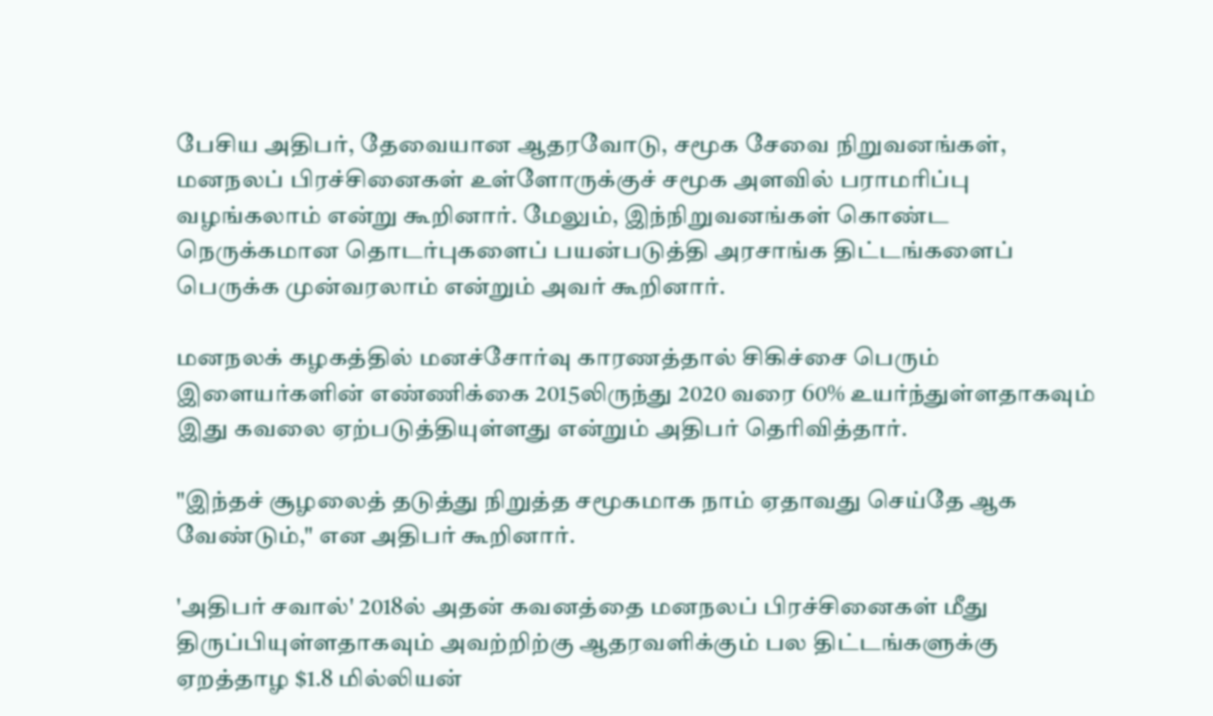பேசிய அதிபர், தேவையான ஆதரவோடு, சமூக சேவை நிறுவனங்கள், மனநலப் பிரச்சினைகள் உள்ளோருக்குச் சமூக அளவில் பராமரிப்பு வழங்கலாம் என்று கூறினார். மேலும், இந்நிறுவனங்கள் கொண்ட நெருக்கமான தொடர்புகளைப் பயன்படுத்தி அரசாங்க திட்டங்களைப் பெருக்க முன்வரலாம் என்றும் அவர் கூறினார்.

மனநலக் கழகத்தில் மனச்சோர்வு காரணத்தால் சிகிச்சை பெரும் இளையர்களின் எண்ணிக்கை 2015லிருந்து 2020 வரை 60% உயர்ந்துள்ளதாகவும் இது கவலை ஏற்படுத்தியுள்ளது என்றும் அதிபர் தெரிவித்தார்.

"இந்தச் சூழலைத் தடுத்து நிறுத்த சமூகமாக நாம் ஏதாவது செய்தே ஆக வேண்டும்," என அதிபர் கூறினார்.

'அதிபர் சவால்' 2018ல் அதன் கவனத்தை மனநலப் பிரச்சினைகள் மீது திருப்பியுள்ளதாகவும் அவற்றிற்கு ஆதரவளிக்கும் பல திட்டங்களுக்கு ஏறத்தாழ $1.8 மில்லியன்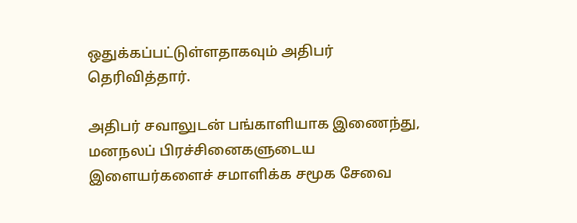ஒதுக்கப்பட்டுள்ளதாகவும் அதிபர் தெரிவித்தார்.

அதிபர் சவாலுடன் பங்காளியாக இணைந்து, மனநலப் பிரச்சினைகளுடைய இளையர்களைச் சமாளிக்க சமூக சேவை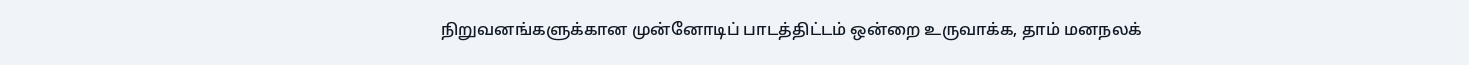நிறுவனங்களுக்கான முன்னோடிப் பாடத்திட்டம் ஒன்றை உருவாக்க, தாம் மனநலக்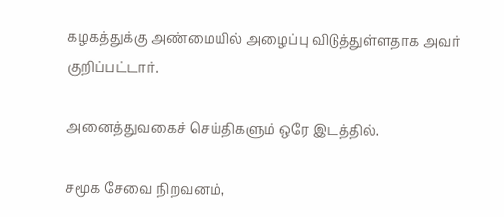கழகத்துக்கு அண்மையில் அழைப்பு விடுத்துள்ளதாக அவர் குறிப்பட்டார்.

அனைத்துவகைச் செய்திகளும் ஒரே இடத்தில்.

சமூக சேவை நிறவனம்,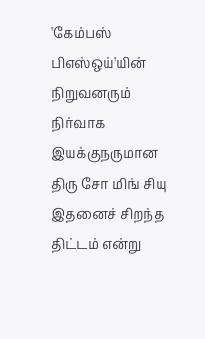'கேம்பஸ் பிஎஸ்ஒய்'யின் நிறுவனரும் நிர்வாக இயக்குநருமான திரு சோ மிங் சியு இதனைச் சிறந்த திட்டம் என்று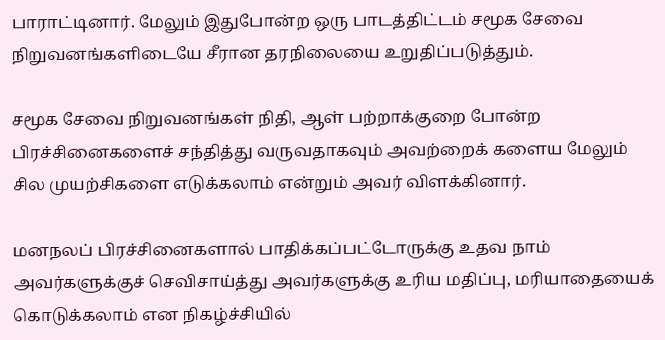பாராட்டினார். மேலும் இதுபோன்ற ஒரு பாடத்திட்டம் சமூக சேவை நிறுவனங்களிடையே சீரான தரநிலையை உறுதிப்படுத்தும்.

சமூக சேவை நிறுவனங்கள் நிதி, ஆள் பற்றாக்குறை போன்ற பிரச்சினைகளைச் சந்தித்து வருவதாகவும் அவற்றைக் களைய மேலும் சில முயற்சிகளை எடுக்கலாம் என்றும் அவர் விளக்கினார்.

மனநலப் பிரச்சினைகளால் பாதிக்கப்பட்டோருக்கு உதவ நாம் அவர்களுக்குச் செவிசாய்த்து அவர்களுக்கு உரிய மதிப்பு, மரியாதையைக் கொடுக்கலாம் என நிகழ்ச்சியில்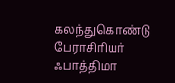கலந்துகொண்டு பேராசிரியர் ஃபாத்திமா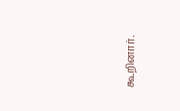கூறினார்.